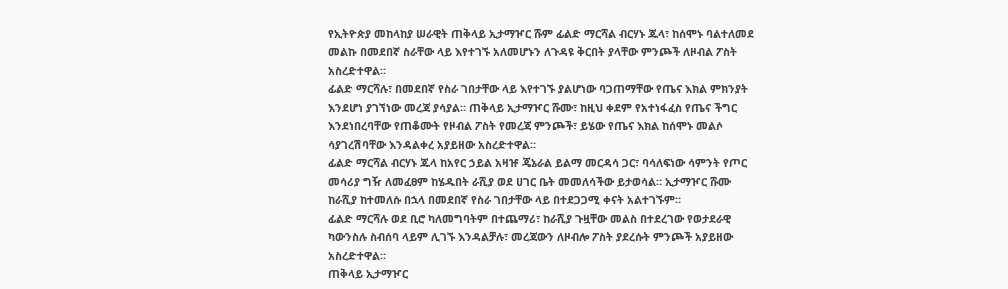የኢትዮጵያ መከላከያ ሠራዊት ጠቅላይ ኢታማዦር ሹም ፊልድ ማርሻል ብርሃኑ ጁላ፣ ከሰሞኑ ባልተለመደ መልኩ በመደበኛ ስራቸው ላይ እየተገኙ አለመሆኑን ለጉዳዩ ቅርበት ያላቸው ምንጮች ለዞብል ፖስት አስረድተዋል።
ፊልድ ማርሻሉ፣ በመደበኛ የስራ ገበታቸው ላይ እየተገኙ ያልሆነው ባጋጠማቸው የጤና እክል ምክንያት እንደሆነ ያገኘነው መረጃ ያሳያል። ጠቅላይ ኢታማዦር ሹሙ፣ ከዚህ ቀደም የአተነፋፈስ የጤና ችግር እንደነበረባቸው የጠቆሙት የዞብል ፖስት የመረጃ ምንጮች፣ ይሄው የጤና እክል ከሰሞኑ መልሶ ሳያገረሽባቸው እንዳልቀረ አያይዘው አስረድተዋል።
ፊልድ ማርሻል ብርሃኑ ጁላ ከአየር ኃይል አዛዡ ጄኔራል ይልማ መርዳሳ ጋር፣ ባሳለፍነው ሳምንት የጦር መሳሪያ ግዥ ለመፈፀም ከሄዱበት ራሺያ ወደ ሀገር ቤት መመለሳችው ይታወሳል። ኢታማዦር ሹሙ ከራሺያ ከተመለሱ በኋላ በመደበኛ የስራ ገበታቸው ላይ በተደጋጋሚ ቀናት አልተገኙም።
ፊልድ ማርሻሉ ወደ ቢሮ ካለመግባትም በተጨማሪ፣ ከራሺያ ጉዟቸው መልስ በተደረገው የወታደራዊ ካውንስሉ ስብሰባ ላይም ሊገኙ እንዳልቻሉ፣ መረጃውን ለዞብሎ ፖስት ያደረሱት ምንጮች አያይዘው አስረድተዋል።
ጠቅላይ ኢታማዦር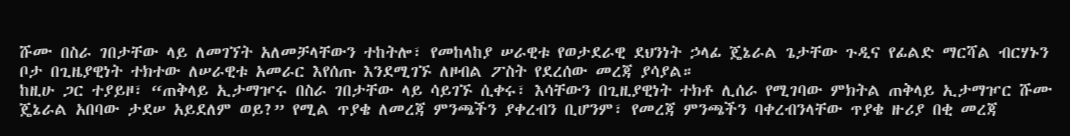ሹሙ በስራ ገበታቸው ላይ ለመገኘት አለመቻላቸውን ተከትሎ፣ የመከላከያ ሠራዊቱ የወታደራዊ ደህንነት ኃላፊ ጄኔራል ጌታቸው ጉዲና የፊልድ ማርሻል ብርሃኑን ቦታ በጊዜያዊነት ተክተው ለሠራዊቱ አመራር እየሰጡ እንደሚገኙ ለዞብል ፖስት የደረሰው መረጃ ያሳያል።
ከዚሁ ጋር ተያይዞ፣ “ጠቅላይ ኢታማዦሩ በስራ ገበታቸው ላይ ሳይገኙ ሲቀሩ፣ እሳቸውን በጊዚያዊነት ተክቶ ሊሰራ የሚገባው ምክትል ጠቅላይ ኢታማዦር ሹሙ ጄኔራል አበባው ታደሠ አይደለም ወይ?” የሚል ጥያቄ ለመረጃ ምንጫችን ያቀረብን ቢሆንም፣ የመረጃ ምንጫችን ባቀረብንላቸው ጥያቄ ዙሪያ በቂ መረጃ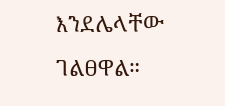እንደሌላቸው ገልፀዋል።